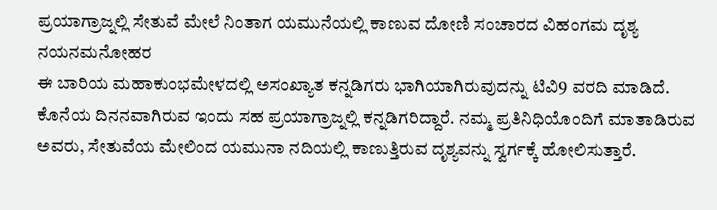ಪ್ರಯಾಗ್ರಾಜ್ನಲ್ಲಿ ಸೇತುವೆ ಮೇಲೆ ನಿಂತಾಗ ಯಮುನೆಯಲ್ಲಿ ಕಾಣುವ ದೋಣಿ ಸಂಚಾರದ ವಿಹಂಗಮ ದೃಶ್ಯ ನಯನಮನೋಹರ
ಈ ಬಾರಿಯ ಮಹಾಕುಂಭಮೇಳದಲ್ಲಿ ಅಸಂಖ್ಯಾತ ಕನ್ನಡಿಗರು ಭಾಗಿಯಾಗಿರುವುದನ್ನು ಟಿವಿ9 ವರದಿ ಮಾಡಿದೆ. ಕೊನೆಯ ದಿನನವಾಗಿರುವ ಇಂದು ಸಹ ಪ್ರಯಾಗ್ರಾಜ್ನಲ್ಲಿ ಕನ್ನಡಿಗರಿದ್ದಾರೆ. ನಮ್ಮ ಪ್ರತಿನಿಧಿಯೊಂದಿಗೆ ಮಾತಾಡಿರುವ ಅವರು, ಸೇತುವೆಯ ಮೇಲಿಂದ ಯಮುನಾ ನದಿಯಲ್ಲಿ ಕಾಣುತ್ತಿರುವ ದೃಶ್ಯವನ್ನು ಸ್ವರ್ಗಕ್ಕೆ ಹೋಲಿಸುತ್ತಾರೆ.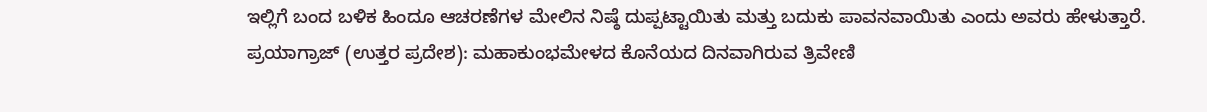ಇಲ್ಲಿಗೆ ಬಂದ ಬಳಿಕ ಹಿಂದೂ ಆಚರಣೆಗಳ ಮೇಲಿನ ನಿಷ್ಠೆ ದುಪ್ಪಟ್ಟಾಯಿತು ಮತ್ತು ಬದುಕು ಪಾವನವಾಯಿತು ಎಂದು ಅವರು ಹೇಳುತ್ತಾರೆ.
ಪ್ರಯಾಗ್ರಾಜ್ (ಉತ್ತರ ಪ್ರದೇಶ): ಮಹಾಕುಂಭಮೇಳದ ಕೊನೆಯದ ದಿನವಾಗಿರುವ ತ್ರಿವೇಣಿ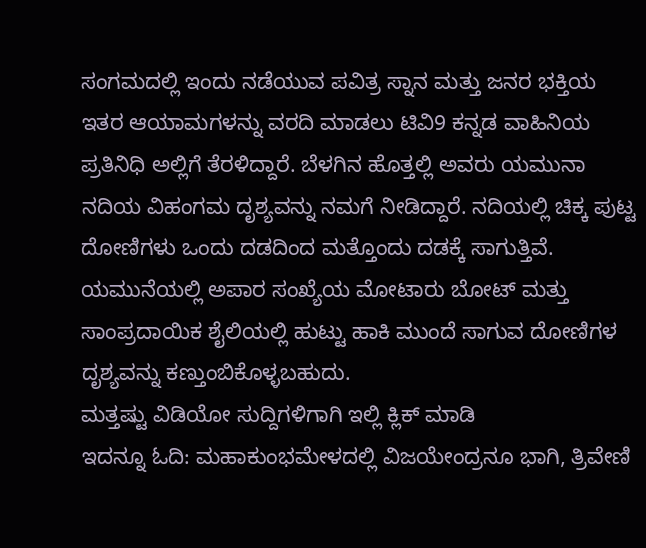ಸಂಗಮದಲ್ಲಿ ಇಂದು ನಡೆಯುವ ಪವಿತ್ರ ಸ್ನಾನ ಮತ್ತು ಜನರ ಭಕ್ತಿಯ ಇತರ ಆಯಾಮಗಳನ್ನು ವರದಿ ಮಾಡಲು ಟಿವಿ9 ಕನ್ನಡ ವಾಹಿನಿಯ ಪ್ರತಿನಿಧಿ ಅಲ್ಲಿಗೆ ತೆರಳಿದ್ದಾರೆ. ಬೆಳಗಿನ ಹೊತ್ತಲ್ಲಿ ಅವರು ಯಮುನಾ ನದಿಯ ವಿಹಂಗಮ ದೃಶ್ಯವನ್ನು ನಮಗೆ ನೀಡಿದ್ದಾರೆ. ನದಿಯಲ್ಲಿ ಚಿಕ್ಕ ಪುಟ್ಟ ದೋಣಿಗಳು ಒಂದು ದಡದಿಂದ ಮತ್ತೊಂದು ದಡಕ್ಕೆ ಸಾಗುತ್ತಿವೆ. ಯಮುನೆಯಲ್ಲಿ ಅಪಾರ ಸಂಖ್ಯೆಯ ಮೋಟಾರು ಬೋಟ್ ಮತ್ತು ಸಾಂಪ್ರದಾಯಿಕ ಶೈಲಿಯಲ್ಲಿ ಹುಟ್ಟು ಹಾಕಿ ಮುಂದೆ ಸಾಗುವ ದೋಣಿಗಳ ದೃಶ್ಯವನ್ನು ಕಣ್ತುಂಬಿಕೊಳ್ಳಬಹುದು.
ಮತ್ತಷ್ಟು ವಿಡಿಯೋ ಸುದ್ದಿಗಳಿಗಾಗಿ ಇಲ್ಲಿ ಕ್ಲಿಕ್ ಮಾಡಿ
ಇದನ್ನೂ ಓದಿ: ಮಹಾಕುಂಭಮೇಳದಲ್ಲಿ ವಿಜಯೇಂದ್ರನೂ ಭಾಗಿ, ತ್ರಿವೇಣಿ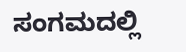ಸಂಗಮದಲ್ಲಿ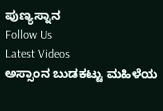ಪುಣ್ಯಸ್ನಾನ
Follow Us
Latest Videos
ಅಸ್ಸಾಂನ ಬುಡಕಟ್ಟು ಮಹಿಳೆಯ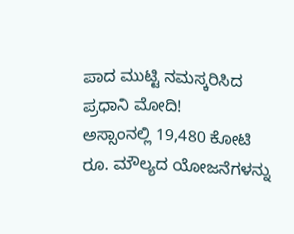ಪಾದ ಮುಟ್ಟಿ ನಮಸ್ಕರಿಸಿದ ಪ್ರಧಾನಿ ಮೋದಿ!
ಅಸ್ಸಾಂನಲ್ಲಿ 19,480 ಕೋಟಿ ರೂ. ಮೌಲ್ಯದ ಯೋಜನೆಗಳನ್ನು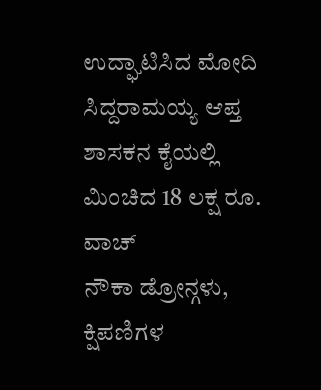ಉದ್ಘಾಟಿಸಿದ ಮೋದಿ
ಸಿದ್ದರಾಮಯ್ಯ ಆಪ್ತ ಶಾಸಕನ ಕೈಯಲ್ಲಿ ಮಿಂಚಿದ 18 ಲಕ್ಷ ರೂ. ವಾಚ್
ನೌಕಾ ಡ್ರೋನ್ಗಳು, ಕ್ಷಿಪಣಿಗಳ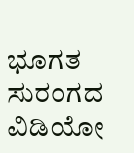ಭೂಗತ ಸುರಂಗದ ವಿಡಿಯೋ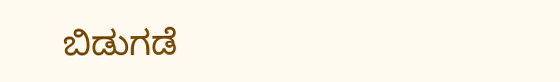ಬಿಡುಗಡೆ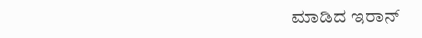ಮಾಡಿದ ಇರಾನ್